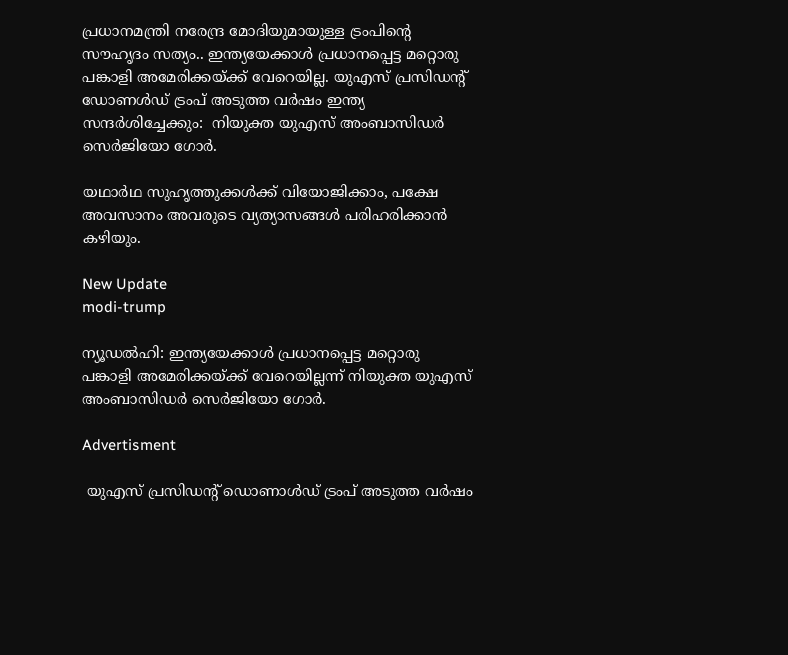പ്രധാനമന്ത്രി നരേന്ദ്ര മോദിയുമായുള്ള ട്രംപിന്‍റെ സൗഹൃദം സത്യം.. ഇന്ത്യയേക്കാൾ പ്രധാനപ്പെട്ട മറ്റൊരു പങ്കാളി അമേരിക്കയ്ക്ക് വേറെയില്ല. യുഎസ് പ്രസിഡന്‍റ് ഡോണൾഡ് ട്രംപ് അടുത്ത വർഷം ഇന്ത്യ സന്ദർശിച്ചേക്കും:  നിയുക്ത യുഎസ് അംബാസിഡർ സെർജിയോ ഗോർ.

യഥാർഥ സുഹൃത്തുക്കൾക്ക് വിയോജിക്കാം, പക്ഷേ അവസാനം അവരുടെ വ്യത്യാസങ്ങൾ പരിഹരിക്കാൻ കഴിയും.

New Update
modi-trump

ന്യൂഡൽഹി: ഇന്ത്യയേക്കാൾ പ്രധാനപ്പെട്ട മറ്റൊരു പങ്കാളി അമേരിക്കയ്ക്ക് വേറെയില്ലന്ന് നിയുക്ത യുഎസ് അംബാസിഡർ സെർജിയോ ഗോർ.

Advertisment

 യുഎസ് പ്രസിഡന്‍റ് ഡൊണാൾഡ് ട്രംപ് അടുത്ത വർഷം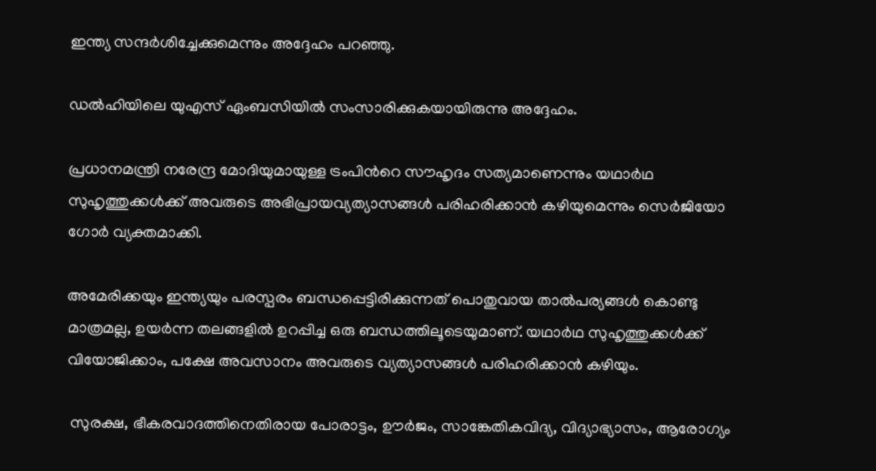ഇന്ത്യ സന്ദർശിച്ചേക്കുമെന്നും അദ്ദേഹം പറഞ്ഞു.

ഡൽഹിയിലെ യുഎസ് ഏംബസിയിൽ സംസാരിക്കുകയായിരുന്നു അദ്ദേഹം.

പ്രധാനമന്ത്രി നരേന്ദ്ര മോദിയുമായുള്ള ട്രംപിന്‍റെ സൗഹൃദം സത്യമാണെന്നും യഥാർഥ സുഹൃത്തുക്കൾക്ക് അവരുടെ അഭിപ്രായവ്യത്യാസങ്ങൾ പരിഹരിക്കാൻ കഴിയുമെന്നും സെർജിയോ ഗോർ വ്യക്തമാക്കി.

അമേരിക്കയും ഇന്ത്യയും പരസ്പരം ബന്ധപ്പെട്ടിരിക്കുന്നത് പൊതുവായ താൽപര്യങ്ങൾ കൊണ്ടു മാത്രമല്ല, ഉയർന്ന തലങ്ങളിൽ ഉറപ്പിച്ച ഒരു ബന്ധത്തിലൂടെയുമാണ്. യഥാർഥ സുഹൃത്തുക്കൾക്ക് വിയോജിക്കാം, പക്ഷേ അവസാനം അവരുടെ വ്യത്യാസങ്ങൾ പരിഹരിക്കാൻ കഴിയും.

 സുരക്ഷ, ഭീകരവാദത്തിനെതിരായ പോരാട്ടം, ഊർജം, സാങ്കേതികവിദ്യ, വിദ്യാഭ്യാസം, ആരോഗ്യം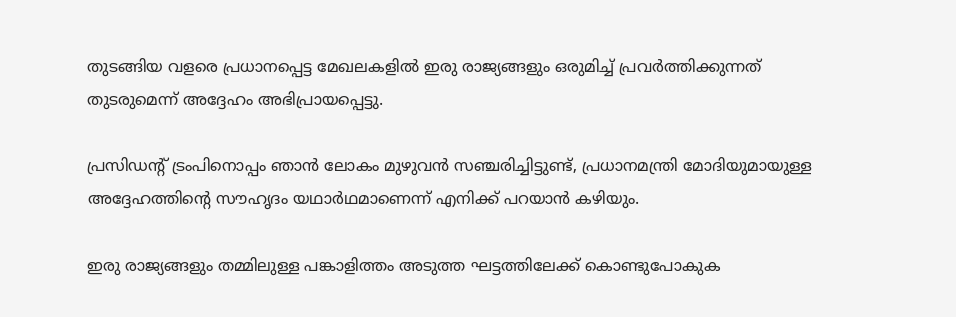തുടങ്ങിയ വളരെ പ്രധാനപ്പെട്ട മേഖലകളിൽ ഇരു രാജ്യങ്ങളും ഒരുമിച്ച് പ്രവർത്തിക്കുന്നത് തുടരുമെന്ന് അദ്ദേഹം അഭിപ്രായപ്പെട്ടു.

പ്രസിഡന്‍റ് ട്രംപിനൊപ്പം ഞാൻ ലോകം മുഴുവൻ സഞ്ചരിച്ചിട്ടുണ്ട്, പ്രധാനമന്ത്രി മോദിയുമായുള്ള അദ്ദേഹത്തിന്‍റെ സൗഹൃദം യഥാർഥമാണെന്ന് എനിക്ക് പറയാൻ കഴിയും.

ഇരു രാജ്യങ്ങളും തമ്മിലുള്ള പങ്കാളിത്തം അടുത്ത ഘട്ടത്തിലേക്ക് കൊണ്ടുപോകുക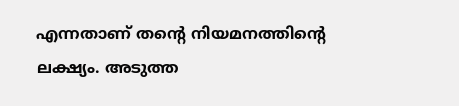എന്നതാണ് തന്‍റെ നിയമനത്തിന്‍റെ ലക്ഷ്യം. അടുത്ത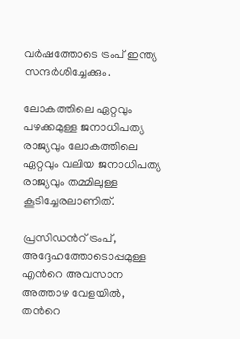വർഷത്തോടെ ട്രംപ് ഇന്ത്യ സന്ദർശിച്ചേക്കും.

ലോകത്തിലെ ഏറ്റവും പഴക്കമുള്ള ജനാധിപത്യ രാജ്യവും ലോകത്തിലെ ഏറ്റവും വലിയ ജനാധിപത്യ രാജ്യവും തമ്മിലുള്ള കൂടിച്ചേരലാണിത്.

പ്രസിഡന്‍റ് ട്രംപ്, അദ്ദേഹത്തോടൊപ്പമുള്ള എന്‍റെ അവസാന അത്താഴ വേളയിൽ, തന്‍റെ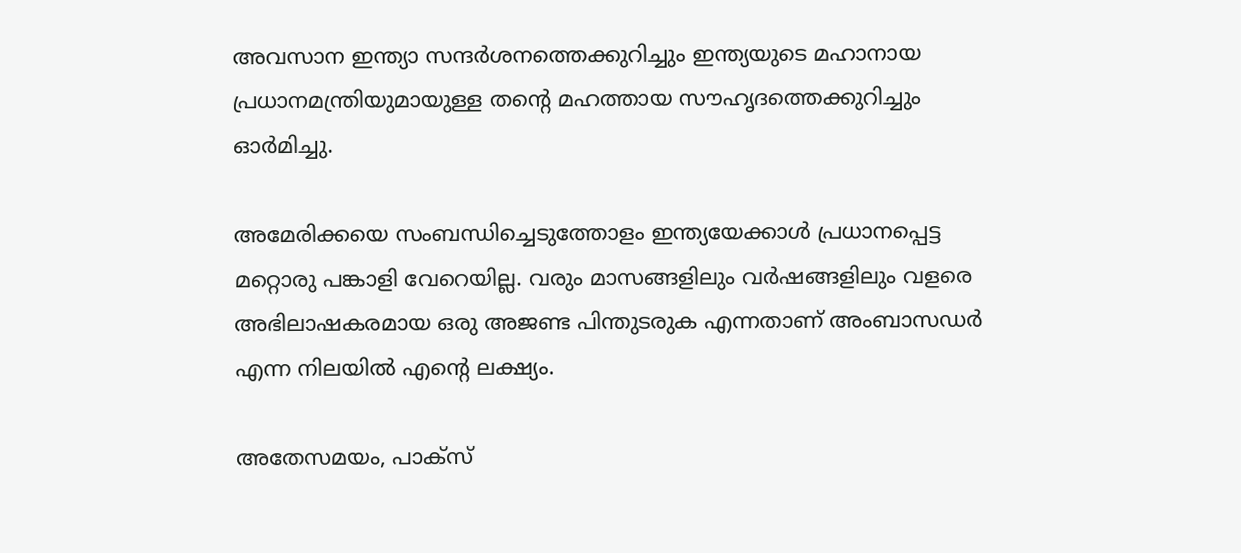അവസാന ഇന്ത്യാ സന്ദർശനത്തെക്കുറിച്ചും ഇന്ത്യയുടെ മഹാനായ പ്രധാനമന്ത്രിയുമായുള്ള തന്‍റെ മഹത്തായ സൗഹൃദത്തെക്കുറിച്ചും ഓർമിച്ചു.

അമേരിക്കയെ സംബന്ധിച്ചെടുത്തോളം ഇന്ത്യയേക്കാൾ പ്രധാനപ്പെട്ട മറ്റൊരു പങ്കാളി വേറെയില്ല. വരും മാസങ്ങളിലും വർഷങ്ങളിലും വളരെ അഭിലാഷകരമായ ഒരു അജണ്ട പിന്തുടരുക എന്നതാണ് അംബാസഡർ എന്ന നിലയിൽ എന്‍റെ ലക്ഷ്യം.

അതേസമയം, പാക്സ്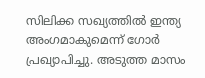സിലിക്ക സഖ്യത്തിൽ ഇന്ത്യ അംഗമാകുമെന്ന് ഗോർ പ്രഖ്യാപിച്ചു. അടുത്ത മാസം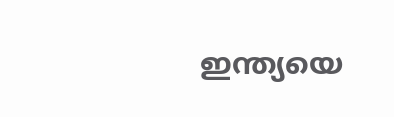ഇന്ത്യയെ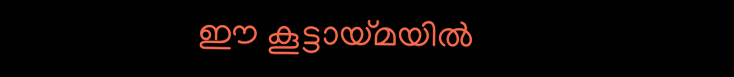ഈ കൂട്ടായ്മയിൽ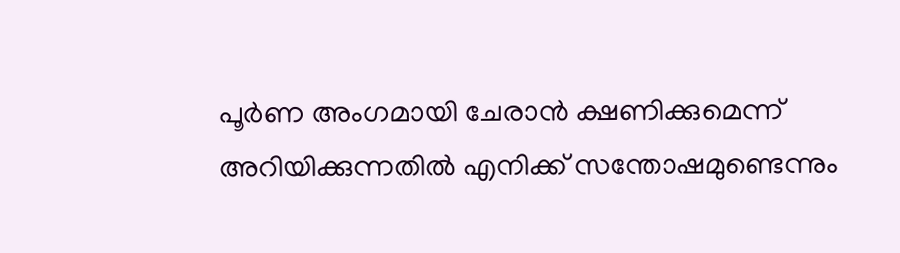പൂർണ അംഗമായി ചേരാൻ ക്ഷണിക്കുമെന്ന് അറിയിക്കുന്നതിൽ എനിക്ക് സന്തോഷമുണ്ടെന്നും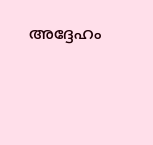അദ്ദേഹം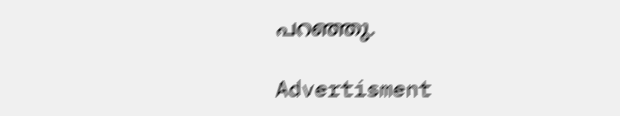പറഞ്ഞു.

Advertisment